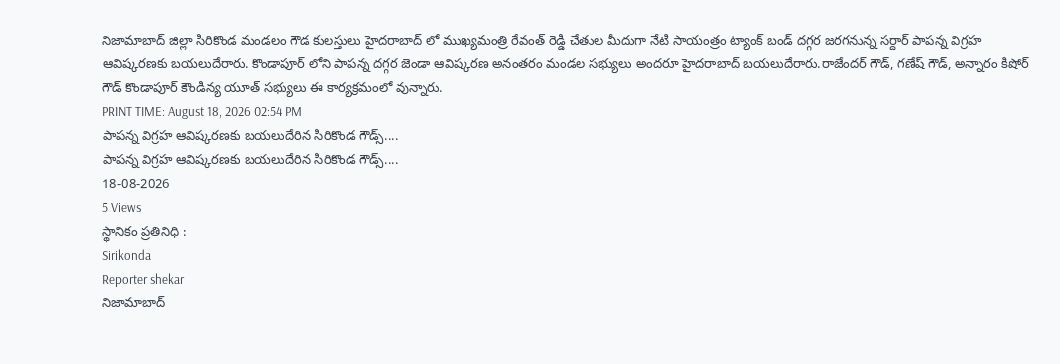నిజామాబాద్ జిల్లా సిరికొండ మండలం గౌడ కులస్తులు హైదరాబాద్ లో ముఖ్యమంత్రి రేవంత్ రెడ్డి చేతుల మీదుగా నేటి సాయంత్రం ట్యాంక్ బండ్ దగ్గర జరగనున్న సర్దార్ పాపన్న విగ్రహ ఆవిష్కరణకు బయలుదేరారు. కొండాపూర్ లోని పాపన్న దగ్గర జెండా ఆవిష్కరణ అనంతరం మండల సభ్యులు అందరూ హైదరాబాద్ బయలుదేరారు.రాజేందర్ గౌడ్, గణేష్ గౌడ్, అన్నారం కిషోర్ గౌడ్ కొండాపూర్ కౌండిన్య యూత్ సభ్యులు ఈ కార్యక్రమంలో వున్నారు.
PRINT TIME: August 18, 2026 02:54 PM
పాపన్న విగ్రహ ఆవిష్కరణకు బయలుదేరిన సిరికొండ గౌడ్స్....
పాపన్న విగ్రహ ఆవిష్కరణకు బయలుదేరిన సిరికొండ గౌడ్స్....
18-08-2026
5 Views
స్థానికం ప్రతినిధి :
Sirikonda
Reporter shekar
నిజామాబాద్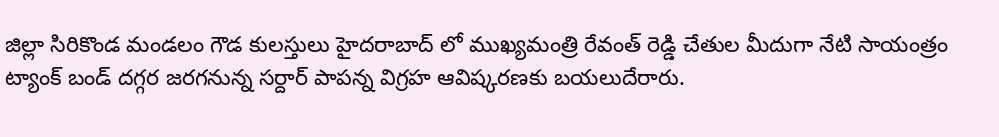జిల్లా సిరికొండ మండలం గౌడ కులస్తులు హైదరాబాద్ లో ముఖ్యమంత్రి రేవంత్ రెడ్డి చేతుల మీదుగా నేటి సాయంత్రం ట్యాంక్ బండ్ దగ్గర జరగనున్న సర్దార్ పాపన్న విగ్రహ ఆవిష్కరణకు బయలుదేరారు.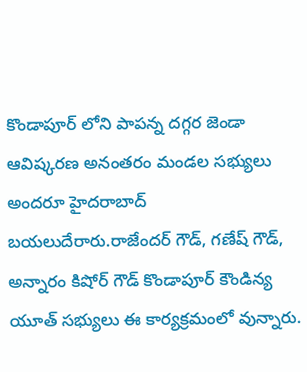కొండాపూర్ లోని పాపన్న దగ్గర జెండా ఆవిష్కరణ అనంతరం మండల సభ్యులు అందరూ హైదరాబాద్ బయలుదేరారు.రాజేందర్ గౌడ్, గణేష్ గౌడ్, అన్నారం కిషోర్ గౌడ్ కొండాపూర్ కౌండిన్య యూత్ సభ్యులు ఈ కార్యక్రమంలో వున్నారు.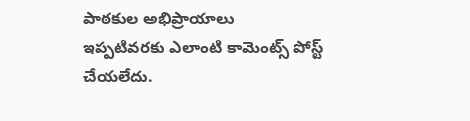పాఠకుల అభిప్రాయాలు
ఇప్పటివరకు ఎలాంటి కామెంట్స్ పోస్ట్ చేయలేదు.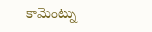కామెంట్ను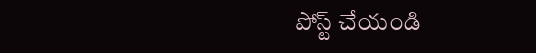పోస్ట్ చేయండి